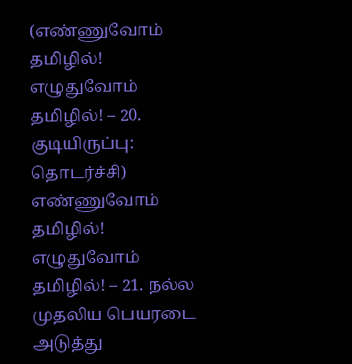(எண்ணுவோம் தமிழில்! எழுதுவோம் தமிழில்! – 20. குடியிருப்பு: தொடர்ச்சி)
எண்ணுவோம் தமிழில்! எழுதுவோம் தமிழில்! – 21. நல்ல முதலிய பெயரடை அடுத்து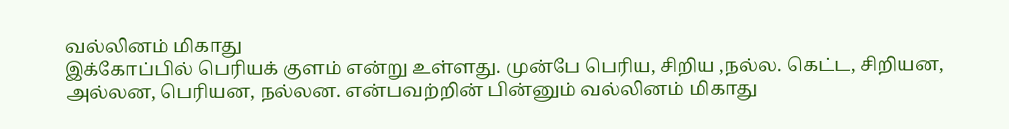வல்லினம் மிகாது
இக்கோப்பில் பெரியக் குளம் என்று உள்ளது. முன்பே பெரிய, சிறிய ,நல்ல. கெட்ட, சிறியன, அல்லன, பெரியன, நல்லன. என்பவற்றின் பின்னும் வல்லினம் மிகாது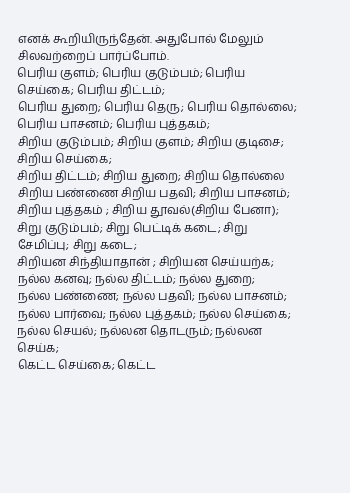எனக் கூறியிருந்தேன். அதுபோல் மேலும் சிலவற்றைப் பார்ப்போம்.
பெரிய குளம்; பெரிய குடும்பம்; பெரிய செய்கை; பெரிய திட்டம்;
பெரிய துறை; பெரிய தெரு; பெரிய தொல்லை;
பெரிய பாசனம்; பெரிய புத்தகம்;
சிறிய குடும்பம்; சிறிய குளம்; சிறிய குடிசை; சிறிய செய்கை;
சிறிய திட்டம்; சிறிய துறை; சிறிய தொல்லை
சிறிய பண்ணை சிறிய பதவி; சிறிய பாசனம்;
சிறிய புத்தகம் ; சிறிய தூவல்(சிறிய பேனா);
சிறு குடும்பம்; சிறு பெட்டிக் கடை; சிறு சேமிப்பு; சிறு கடை;
சிறியன சிந்தியாதான் ; சிறியன செய்யற்க;
நல்ல கனவு; நல்ல திட்டம்; நல்ல துறை;
நல்ல பண்ணை; நல்ல பதவி; நல்ல பாசனம்;
நல்ல பார்வை; நல்ல புத்தகம்; நல்ல செய்கை;
நல்ல செயல்; நல்லன தொடரும்; நல்லன செய்க;
கெட்ட செய்கை; கெட்ட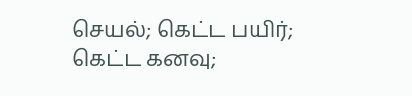செயல்; கெட்ட பயிர்;
கெட்ட கனவு;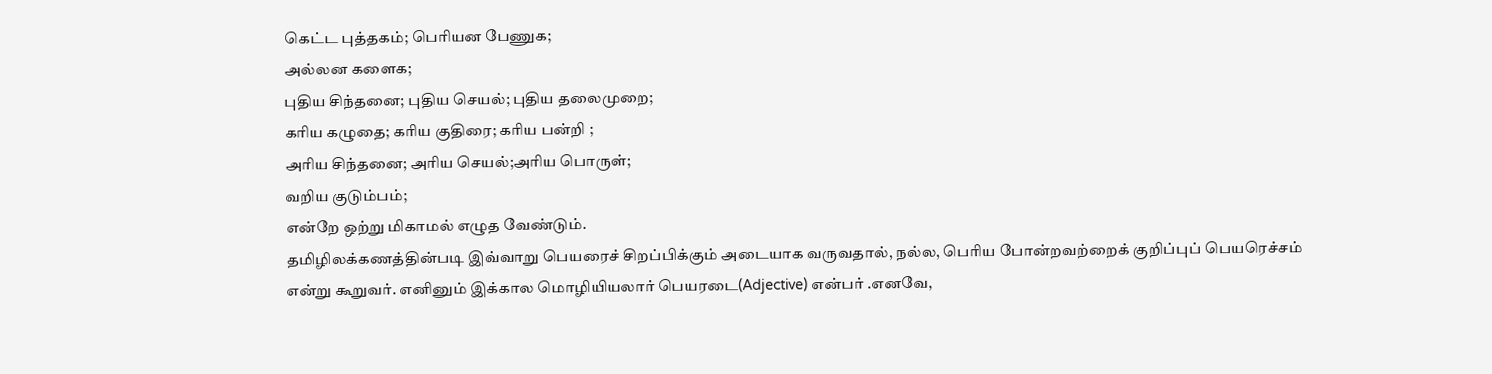கெட்ட புத்தகம்; பெரியன பேணுக;
அல்லன களைக;
புதிய சிந்தனை; புதிய செயல்; புதிய தலைமுறை;
கரிய கழுதை; கரிய குதிரை; கரிய பன்றி ;
அரிய சிந்தனை; அரிய செயல்;அரிய பொருள்;
வறிய குடும்பம்;
என்றே ஒற்று மிகாமல் எழுத வேண்டும்.
தமிழிலக்கணத்தின்படி இவ்வாறு பெயரைச் சிறப்பிக்கும் அடையாக வருவதால், நல்ல, பெரிய போன்றவற்றைக் குறிப்புப் பெயரெச்சம் என்று கூறுவர். எனினும் இக்கால மொழியியலார் பெயரடை(Adjective) என்பர் .எனவே,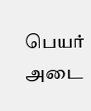பெயர் அடை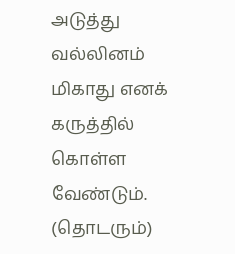அடுத்து வல்லினம் மிகாது எனக் கருத்தில் கொள்ள வேண்டும்.
(தொடரும்)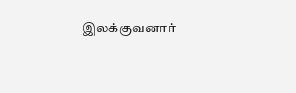இலக்குவனார்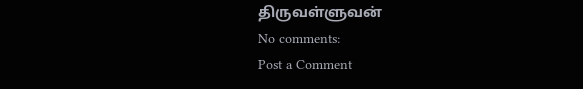திருவள்ளுவன்
No comments:
Post a Comment